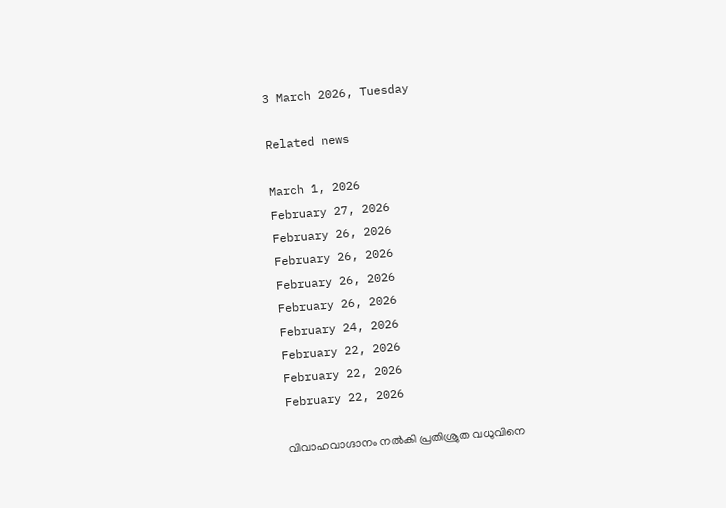3 March 2026, Tuesday

Related news

March 1, 2026
February 27, 2026
February 26, 2026
February 26, 2026
February 26, 2026
February 26, 2026
February 24, 2026
February 22, 2026
February 22, 2026
February 22, 2026

വിവാഹവാഗ്ദാനം നല്‍കി പ്രതിശ്രുത വധുവിനെ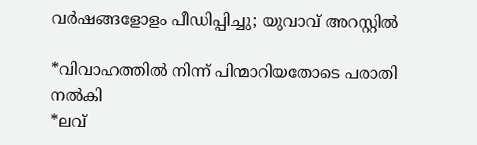വര്‍ഷങ്ങളോളം പീഡിപ്പിച്ചു; യുവാവ് അറസ്റ്റില്‍

*വിവാഹത്തില്‍ നിന്ന് പിന്മാറിയതോടെ പരാതി നല്‍കി
*ലവ്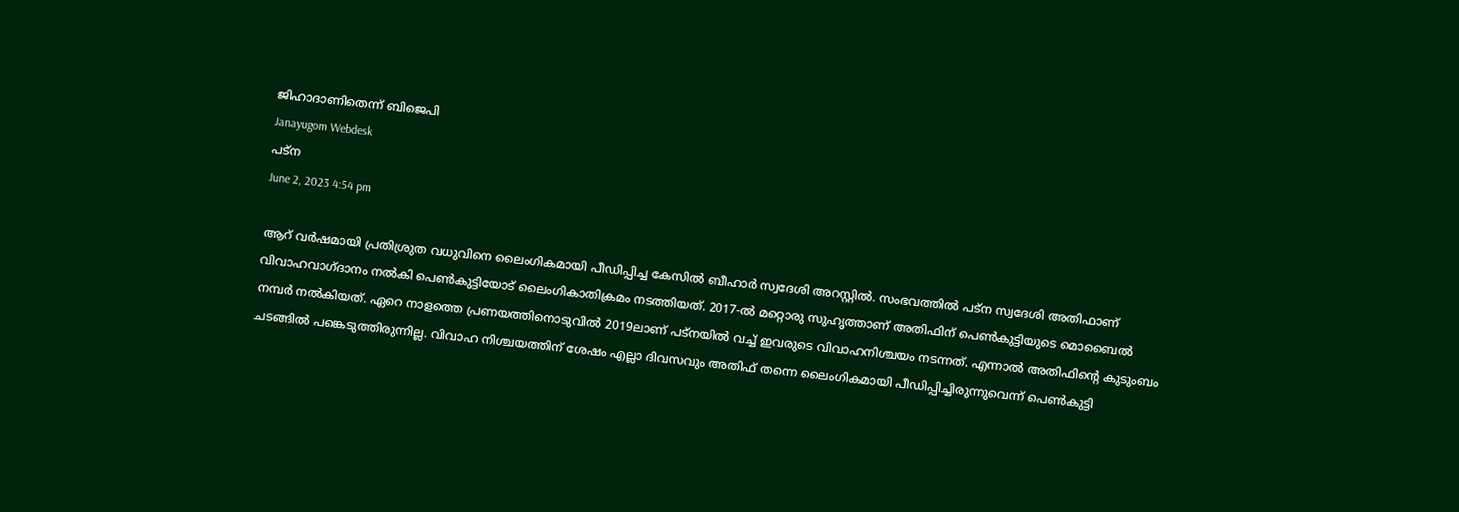ജിഹാദാണിതെന്ന് ബിജെപി
Janayugom Webdesk
പട്ന
June 2, 2023 4:54 pm

ആറ് വർഷമായി പ്രതിശ്രുത വധുവിനെ ലൈംഗികമായി പീഡിപ്പിച്ച കേസില്‍ ബീഹാര്‍ സ്വദേശി അറസ്റ്റില്‍. സംഭവത്തില്‍ പട്ന സ്വദേശി അതിഫാണ് വിവാഹവാഗ്ദാനം നല്‍കി പെണ്‍കുട്ടിയോട് ലൈംഗികാതിക്രമം നടത്തിയത്. 2017‑ൽ മറ്റൊരു സുഹൃത്താണ് അതിഫിന് പെണ്‍കുട്ടിയുടെ മൊബൈല്‍ നമ്പര്‍ നല്‍കിയത്. ഏറെ നാളത്തെ പ്രണയത്തിനൊടുവില്‍ 2019ലാണ് പട്നയില്‍ വച്ച് ഇവരുടെ വിവാഹനിശ്ചയം നടന്നത്. എന്നാൽ അതിഫിന്റെ കുടുംബം ചടങ്ങിൽ പങ്കെടുത്തിരുന്നില്ല. വിവാഹ നിശ്ചയത്തിന് ശേഷം എല്ലാ ദിവസവും അതിഫ് തന്നെ ലൈംഗികമായി പീഡിപ്പിച്ചിരുന്നുവെന്ന് പെൺകുട്ടി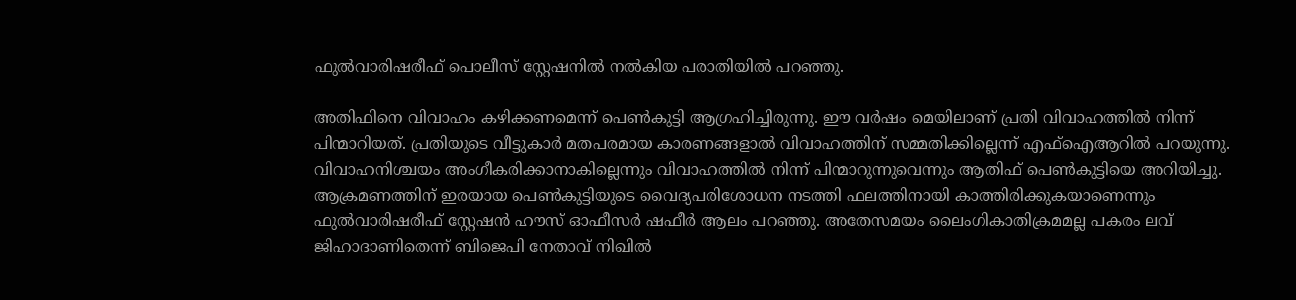ഫുൽവാരിഷരീഫ് പൊലീസ് സ്റ്റേഷനില്‍ നല്‍കിയ പരാതിയില്‍ പറഞ്ഞു.

അതിഫിനെ വിവാഹം കഴിക്കണമെന്ന് പെണ്‍കുട്ടി ആഗ്രഹിച്ചിരുന്നു. ഈ വർഷം മെയിലാണ് പ്രതി വിവാഹത്തില്‍ നിന്ന് പിന്മാറിയത്. പ്രതിയുടെ വീട്ടുകാര്‍ മതപരമായ കാരണങ്ങളാൽ വിവാഹത്തിന് സമ്മതിക്കില്ലെന്ന് എഫ്‌ഐ‌ആറിൽ പറയുന്നു. വിവാഹനിശ്ചയം അംഗീകരിക്കാനാകില്ലെന്നും വിവാഹത്തില്‍ നിന്ന് പിന്മാറുന്നുവെന്നും ആതിഫ് പെണ്‍കുട്ടിയെ അറിയിച്ചു. ആക്രമണത്തിന് ഇരയായ പെണ്‍കുട്ടിയുടെ വൈദ്യപരിശോധന നടത്തി ഫലത്തിനായി കാത്തിരിക്കുകയാണെന്നും ഫുൽവാരിഷരീഫ് സ്റ്റേഷൻ ഹൗസ് ഓഫീസർ ഷഫീർ ആലം പറഞ്ഞു. അതേസമയം ലൈംഗികാതിക്രമമല്ല പകരം ലവ് ജിഹാദാണിതെന്ന് ബിജെപി നേതാവ് നിഖിൽ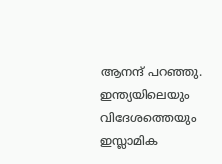ആനന്ദ് പറഞ്ഞു. ഇന്ത്യയിലെയും വിദേശത്തെയും ഇസ്ലാമിക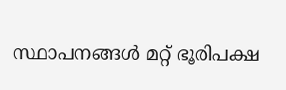സ്ഥാപനങ്ങള്‍ മറ്റ് ഭൂരിപക്ഷ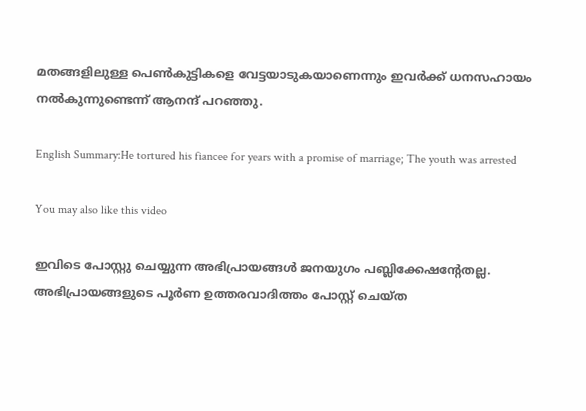മതങ്ങളിലുള്ള പെൺകുട്ടികളെ വേട്ടയാടുകയാണെന്നും ഇവര്‍ക്ക് ധനസഹായം നൽകുന്നുണ്ടെന്ന് ആനന്ദ് പറഞ്ഞു.

English Summary:He tortured his fiancee for years with a promise of marriage; The youth was arrested

You may also like this video

ഇവിടെ പോസ്റ്റു ചെയ്യുന്ന അഭിപ്രായങ്ങള്‍ ജനയുഗം പബ്ലിക്കേഷന്റേതല്ല. അഭിപ്രായങ്ങളുടെ പൂര്‍ണ ഉത്തരവാദിത്തം പോസ്റ്റ് ചെയ്ത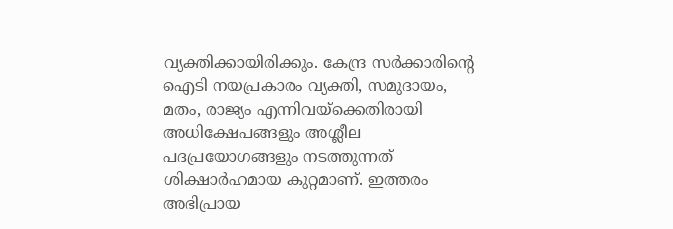വ്യക്തിക്കായിരിക്കും. കേന്ദ്ര സര്‍ക്കാരിന്റെ ഐടി നയപ്രകാരം വ്യക്തി, സമുദായം, മതം, രാജ്യം എന്നിവയ്‌ക്കെതിരായി അധിക്ഷേപങ്ങളും അശ്ലീല പദപ്രയോഗങ്ങളും നടത്തുന്നത് ശിക്ഷാര്‍ഹമായ കുറ്റമാണ്. ഇത്തരം അഭിപ്രായ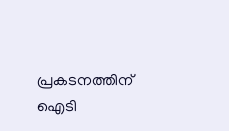പ്രകടനത്തിന് ഐടി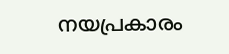നയപ്രകാരം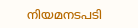നിയമനടപടി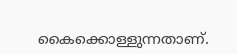കൈക്കൊള്ളുന്നതാണ്.